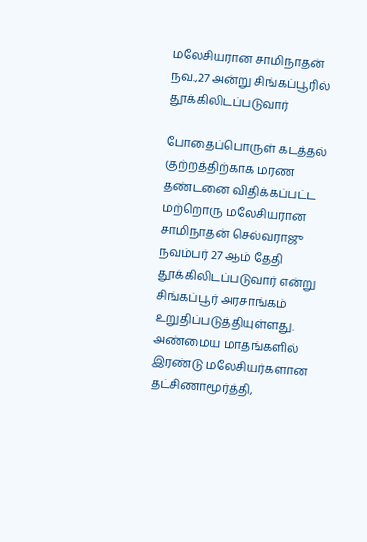மலேசியரான சாமிநாதன் நவ.,27 அன்று சிங்கப்பூரில் தூக்கிலிடப்படுவார்

போதைப்பொருள் கடத்தல் குற்றத்திற்காக மரண தண்டனை விதிக்கப்பட்ட மற்றொரு மலேசியரான சாமிநாதன் செல்வராஜு நவம்பர் 27 ஆம் தேதி தூக்கிலிடப்படுவார் என்று சிங்கப்பூர் அரசாங்கம் உறுதிப்படுத்தியுள்ளது. அண்மைய மாதங்களில் இரண்டு மலேசியர்களான தட்சிணாமூர்த்தி,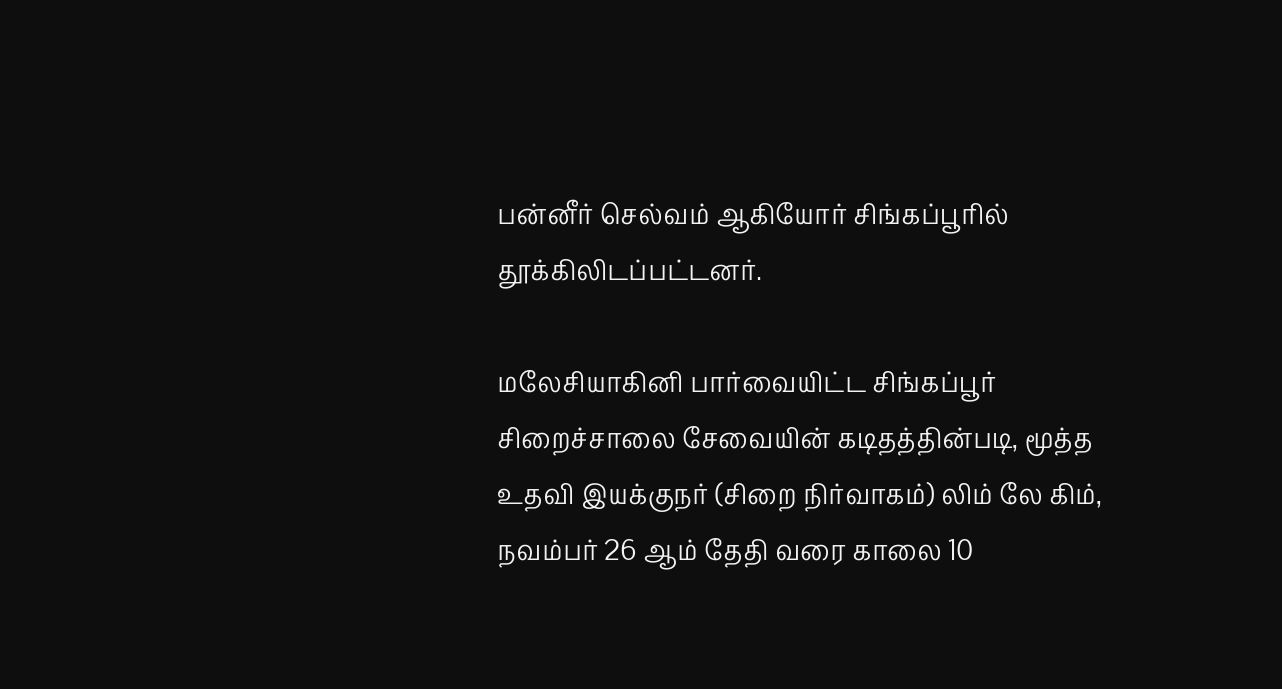பன்னீர் செல்வம் ஆகியோர் சிங்கப்பூரில் தூக்கிலிடப்பட்டனர்.

மலேசியாகினி பார்வையிட்ட சிங்கப்பூர் சிறைச்சாலை சேவையின் கடிதத்தின்படி, மூத்த உதவி இயக்குநர் (சிறை நிர்வாகம்) லிம் லே கிம், நவம்பர் 26 ஆம் தேதி வரை காலை 10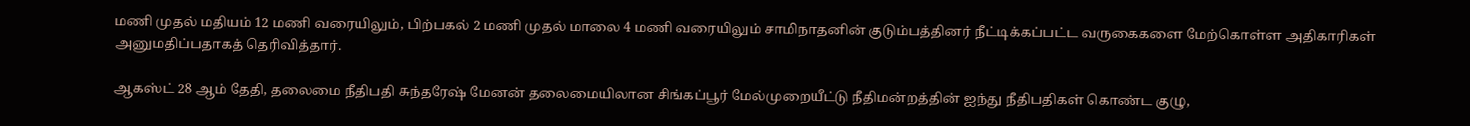மணி முதல் மதியம் 12 மணி வரையிலும், பிற்பகல் 2 மணி முதல் மாலை 4 மணி வரையிலும் சாமிநாதனின் குடும்பத்தினர் நீட்டிக்கப்பட்ட வருகைகளை மேற்கொள்ள அதிகாரிகள் அனுமதிப்பதாகத் தெரிவித்தார்.

ஆகஸ்ட் 28 ஆம் தேதி, தலைமை நீதிபதி சுந்தரேஷ் மேனன் தலைமையிலான சிங்கப்பூர் மேல்முறையீட்டு நீதிமன்றத்தின் ஐந்து நீதிபதிகள் கொண்ட குழு,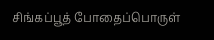சிங்கப்பூத் போதைப்பொருள்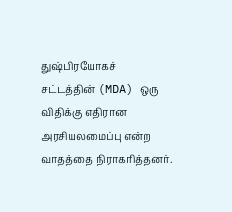துஷ்பிரயோகச் சட்டத்தின் (MDA) ஒரு விதிக்கு எதிரான அரசியலமைப்பு என்ற வாதத்தை நிராகரித்தனர்.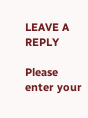LEAVE A REPLY

Please enter your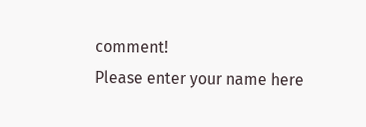comment!
Please enter your name here